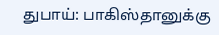துபாய்: பாகிஸ்தானுக்கு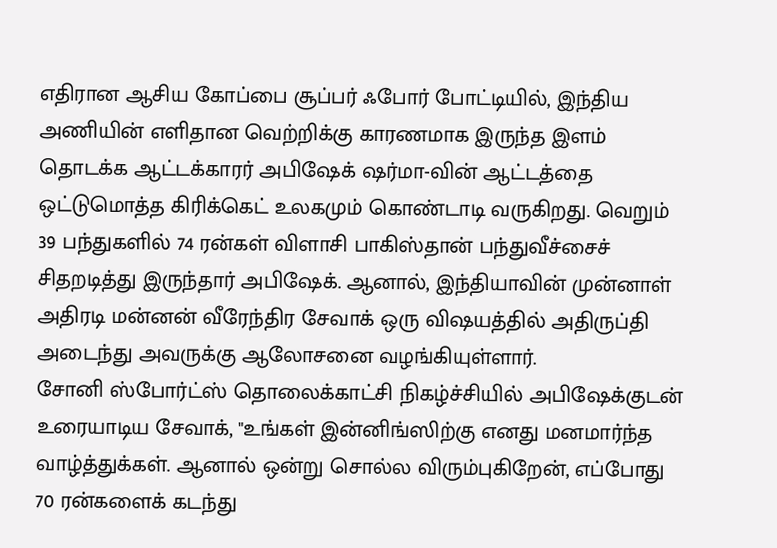எதிரான ஆசிய கோப்பை சூப்பர் ஃபோர் போட்டியில், இந்திய அணியின் எளிதான வெற்றிக்கு காரணமாக இருந்த இளம் தொடக்க ஆட்டக்காரர் அபிஷேக் ஷர்மா-வின் ஆட்டத்தை ஒட்டுமொத்த கிரிக்கெட் உலகமும் கொண்டாடி வருகிறது. வெறும் 39 பந்துகளில் 74 ரன்கள் விளாசி பாகிஸ்தான் பந்துவீச்சைச் சிதறடித்து இருந்தார் அபிஷேக். ஆனால், இந்தியாவின் முன்னாள் அதிரடி மன்னன் வீரேந்திர சேவாக் ஒரு விஷயத்தில் அதிருப்தி அடைந்து அவருக்கு ஆலோசனை வழங்கியுள்ளார்.
சோனி ஸ்போர்ட்ஸ் தொலைக்காட்சி நிகழ்ச்சியில் அபிஷேக்குடன் உரையாடிய சேவாக், "உங்கள் இன்னிங்ஸிற்கு எனது மனமார்ந்த வாழ்த்துக்கள். ஆனால் ஒன்று சொல்ல விரும்புகிறேன், எப்போது 70 ரன்களைக் கடந்து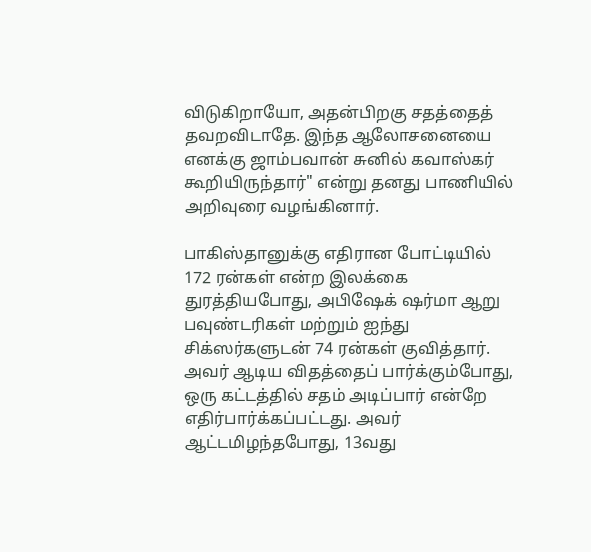விடுகிறாயோ, அதன்பிறகு சதத்தைத் தவறவிடாதே. இந்த ஆலோசனையை எனக்கு ஜாம்பவான் சுனில் கவாஸ்கர் கூறியிருந்தார்" என்று தனது பாணியில் அறிவுரை வழங்கினார்.

பாகிஸ்தானுக்கு எதிரான போட்டியில் 172 ரன்கள் என்ற இலக்கை துரத்தியபோது, அபிஷேக் ஷர்மா ஆறு பவுண்டரிகள் மற்றும் ஐந்து சிக்ஸர்களுடன் 74 ரன்கள் குவித்தார். அவர் ஆடிய விதத்தைப் பார்க்கும்போது, ஒரு கட்டத்தில் சதம் அடிப்பார் என்றே எதிர்பார்க்கப்பட்டது. அவர் ஆட்டமிழந்தபோது, 13வது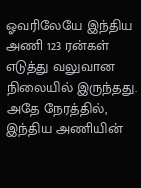ஓவரிலேயே இந்திய அணி 123 ரன்கள் எடுத்து வலுவான நிலையில் இருந்தது.
அதே நேரத்தில், இந்திய அணியின்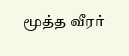மூத்த வீரர்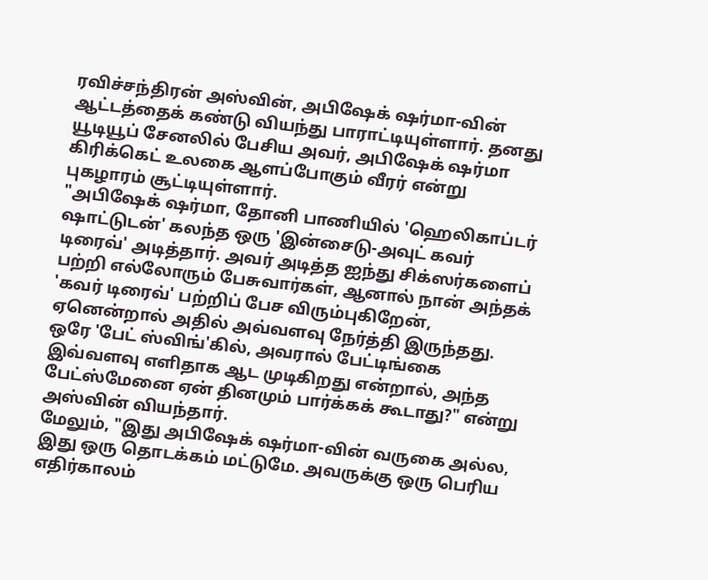ரவிச்சந்திரன் அஸ்வின், அபிஷேக் ஷர்மா-வின் ஆட்டத்தைக் கண்டு வியந்து பாராட்டியுள்ளார். தனது யூடியூப் சேனலில் பேசிய அவர், அபிஷேக் ஷர்மா கிரிக்கெட் உலகை ஆளப்போகும் வீரர் என்று புகழாரம் சூட்டியுள்ளார்.
"அபிஷேக் ஷர்மா, தோனி பாணியில் 'ஹெலிகாப்டர் ஷாட்டுடன்' கலந்த ஒரு 'இன்சைடு-அவுட் கவர் டிரைவ்' அடித்தார். அவர் அடித்த ஐந்து சிக்ஸர்களைப் பற்றி எல்லோரும் பேசுவார்கள், ஆனால் நான் அந்தக் 'கவர் டிரைவ்' பற்றிப் பேச விரும்புகிறேன், ஏனென்றால் அதில் அவ்வளவு நேர்த்தி இருந்தது. ஒரே 'பேட் ஸ்விங்'கில், அவரால் பேட்டிங்கை இவ்வளவு எளிதாக ஆட முடிகிறது என்றால், அந்த பேட்ஸ்மேனை ஏன் தினமும் பார்க்கக் கூடாது?" என்று அஸ்வின் வியந்தார்.
மேலும், "இது அபிஷேக் ஷர்மா-வின் வருகை அல்ல, இது ஒரு தொடக்கம் மட்டுமே. அவருக்கு ஒரு பெரிய எதிர்காலம்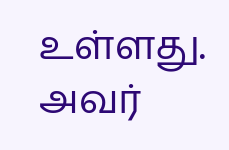உள்ளது. அவர்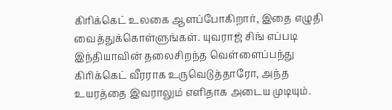கிரிக்கெட் உலகை ஆளப்போகிறார், இதை எழுதி வைத்துக்கொள்ளுங்கள். யுவராஜ் சிங் எப்படி இந்தியாவின் தலைசிறந்த வெள்ளைப்பந்து கிரிக்கெட் வீரராக உருவெடுத்தாரோ, அந்த உயரத்தை இவராலும் எளிதாக அடைய முடியும்.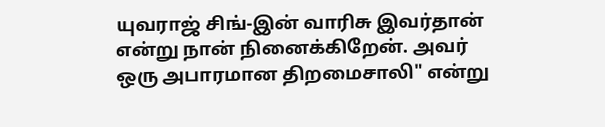யுவராஜ் சிங்-இன் வாரிசு இவர்தான் என்று நான் நினைக்கிறேன். அவர் ஒரு அபாரமான திறமைசாலி" என்று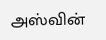அஸ்வின்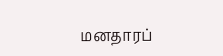மனதாரப்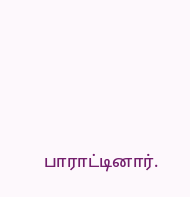பாராட்டினார்.